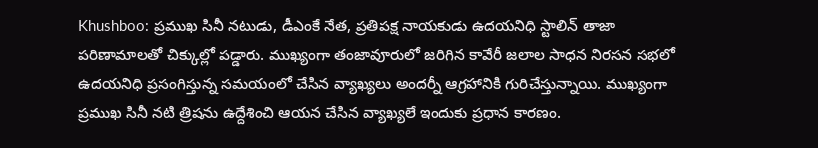Khushboo: ప్రముఖ సినీ నటుడు, డీఎంకే నేత, ప్రతిపక్ష నాయకుడు ఉదయనిధి స్టాలిన్ తాజా పరిణామాలతో చిక్కుల్లో పడ్డారు. ముఖ్యంగా తంజావూరులో జరిగిన కావేరీ జలాల సాధన నిరసన సభలో ఉదయనిధి ప్రసంగిస్తున్న సమయంలో చేసిన వ్యాఖ్యలు అందర్నీ ఆగ్రహానికి గురిచేస్తున్నాయి. ముఖ్యంగా ప్రముఖ సినీ నటి త్రిషను ఉద్దేశించి ఆయన చేసిన వ్యాఖ్యలే ఇందుకు ప్రధాన కారణం.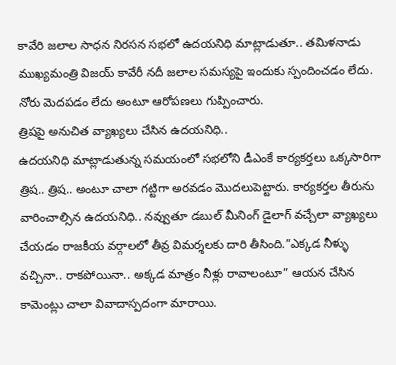కావేరి జలాల సాధన నిరసన సభలో ఉదయనిధి మాట్లాడుతూ.. తమిళనాడు ముఖ్యమంత్రి విజయ్ కావేరీ నదీ జలాల సమస్యపై ఇందుకు స్పందించడం లేదు. నోరు మెదపడం లేదు అంటూ ఆరోపణలు గుప్పించారు.
త్రిషపై అనుచిత వ్యాఖ్యలు చేసిన ఉదయనిధి..
ఉదయనిధి మాట్లాడుతున్న సమయంలో సభలోని డీఎంకే కార్యకర్తలు ఒక్కసారిగా త్రిష.. త్రిష.. అంటూ చాలా గట్టిగా అరవడం మొదలుపెట్టారు. కార్యకర్తల తీరును వారించాల్సిన ఉదయనిధి.. నవ్వుతూ డబుల్ మీనింగ్ డైలాగ్ వచ్చేలా వ్యాఖ్యలు చేయడం రాజకీయ వర్గాలలో తీవ్ర విమర్శలకు దారి తీసింది.”ఎక్కడ నీళ్ళు వచ్చినా.. రాకపోయినా.. అక్కడ మాత్రం నీళ్లు రావాలంటూ” ఆయన చేసిన కామెంట్లు చాలా వివాదాస్పదంగా మారాయి.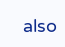also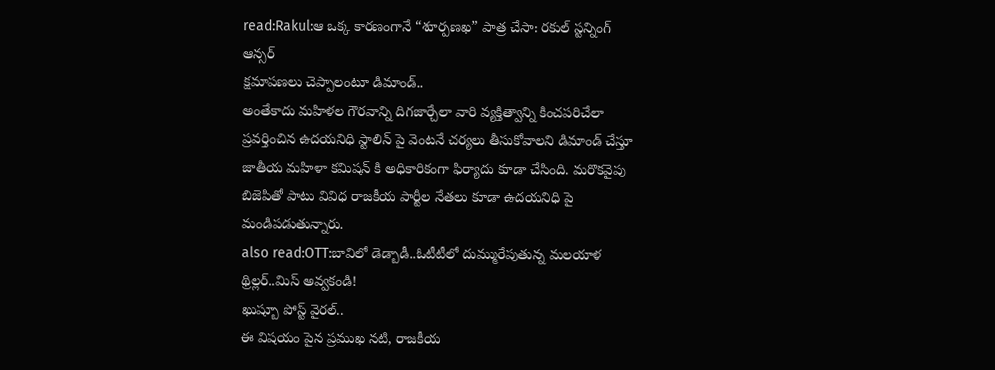read:Rakul:ఆ ఒక్క కారణంగానే “శూర్పణఖ” పాత్ర చేసా: రకుల్ స్టన్నింగ్ ఆన్సర్
క్షమాపణలు చెప్పాలంటూ డిమాండ్..
అంతేకాదు మహిళల గౌరవాన్ని దిగజార్చేలా వారి వ్యక్తిత్వాన్ని కించపరిచేలా ప్రవర్తించిన ఉదయనిధి స్టాలిన్ పై వెంటనే చర్యలు తీసుకోవాలని డిమాండ్ చేస్తూ జాతీయ మహిళా కమిషన్ కి అధికారికంగా ఫిర్యాదు కూడా చేసింది. మరొకవైపు బిజెపితో పాటు వివిధ రాజకీయ పార్టీల నేతలు కూడా ఉదయనిధి పై మండిపడుతున్నారు.
also read:OTT:బావిలో డెడ్బాడీ..ఓటీటీలో దుమ్మురేపుతున్న మలయాళ థ్రిల్లర్..మిస్ అవ్వకండి!
ఖుష్బూ పోస్ట్ వైరల్..
ఈ విషయం పైన ప్రముఖ నటి, రాజకీయ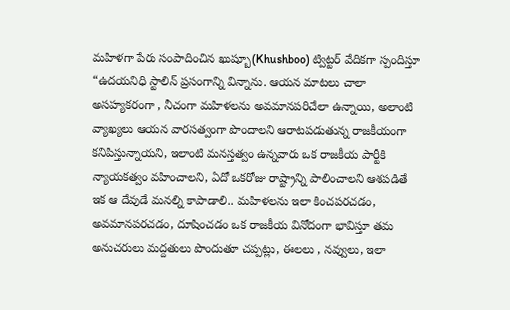మహిళగా పేరు సంపాదించిన ఖుష్బూ(Khushboo) ట్విట్టర్ వేదికగా స్పందిస్తూ “ఉదయనిధి స్టాలిన్ ప్రసంగాన్ని విన్నాను. ఆయన మాటలు చాలా అసహ్యకరంగా , నీచంగా మహిళలను అవమానపరిచేలా ఉన్నాయి, అలాంటి వ్యాఖ్యలు ఆయన వారసత్వంగా పొందాలని ఆరాటపడుతున్న రాజకీయంగా కనిపిస్తున్నాయని, ఇలాంటి మనస్తత్వం ఉన్నవారు ఒక రాజకీయ పార్టీకి న్యాయకత్వం వహించాలని, ఏదో ఒకరోజు రాష్ట్రాన్ని పాలించాలని ఆశపడితే ఇక ఆ దేవుడే మనల్ని కాపాడాలి.. మహిళలను ఇలా కించపరచడం, అవమానపరచడం, దూషించడం ఒక రాజకీయ వినోదంగా భావిస్తూ తమ అనుచరులు మద్దతులు పొందుతూ చప్పట్లు, ఈలలు , నవ్వులు, ఇలా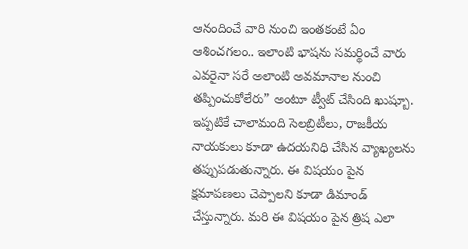ఆనందించే వారి నుంచి ఇంతకంటే ఏం ఆశించగలం.. ఇలాంటి భాషను సమర్థించే వారు ఎవరైనా సరే అలాంటి అవమానాల నుంచి తప్పించుకోలేరు” అంటూ ట్వీట్ చేసింది ఖుష్బూ.
ఇప్పటికే చాలామంది సెలబ్రిటీలు, రాజకీయ నాయకులు కూడా ఉదయనిధి చేసిన వ్యాఖ్యలను తప్పుపడుతున్నారు. ఈ విషయం పైన క్షమాపణలు చెప్పాలని కూడా డిమాండ్ చేస్తున్నారు. మరి ఈ విషయం పైన త్రిష ఎలా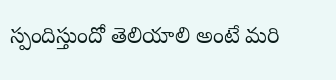స్పందిస్తుందో తెలియాలి అంటే మరి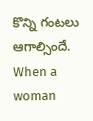కొన్ని గంటలు ఆగాల్సిందే.
When a woman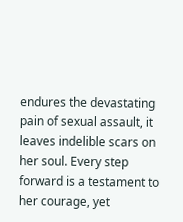endures the devastating pain of sexual assault, it leaves indelible scars on her soul. Every step forward is a testament to her courage, yet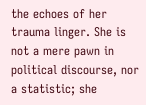the echoes of her trauma linger. She is not a mere pawn in political discourse, nor a statistic; she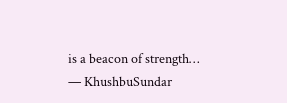is a beacon of strength…
— KhushbuSundar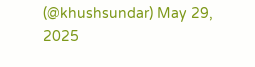(@khushsundar) May 29, 2025